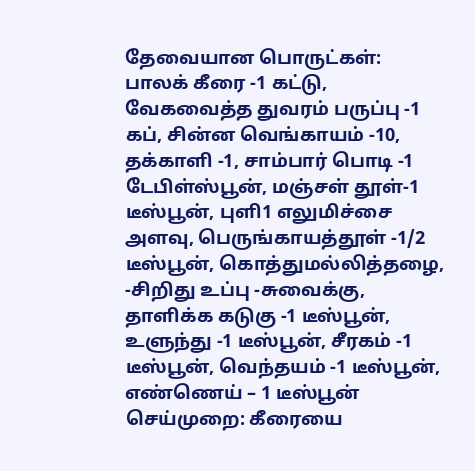தேவையான பொருட்கள்: பாலக் கீரை -1 கட்டு, வேகவைத்த துவரம் பருப்பு -1 கப், சின்ன வெங்காயம் -10, தக்காளி -1, சாம்பார் பொடி -1 டேபிள்ஸ்பூன், மஞ்சள் தூள்-1 டீஸ்பூன், புளி1 எலுமிச்சை அளவு, பெருங்காயத்தூள் -1/2 டீஸ்பூன், கொத்துமல்லித்தழை, -சிறிது உப்பு -சுவைக்கு, தாளிக்க கடுகு -1 டீஸ்பூன், உளுந்து -1 டீஸ்பூன், சீரகம் -1 டீஸ்பூன், வெந்தயம் -1 டீஸ்பூன், எண்ணெய் – 1 டீஸ்பூன் செய்முறை: கீரையை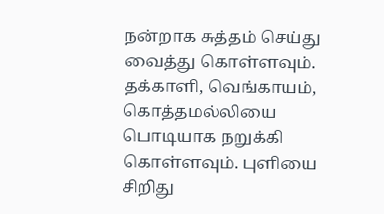நன்றாக சுத்தம் செய்து வைத்து கொள்ளவும். தக்காளி, வெங்காயம், கொத்தமல்லியை பொடியாக நறுக்கி கொள்ளவும். புளியை சிறிது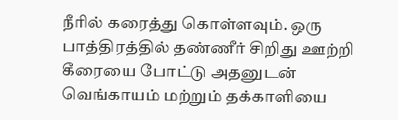நீரில் கரைத்து கொள்ளவும். ஒரு பாத்திரத்தில் தண்ணீர் சிறிது ஊற்றி கீரையை போட்டு அதனுடன் வெங்காயம் மற்றும் தக்காளியை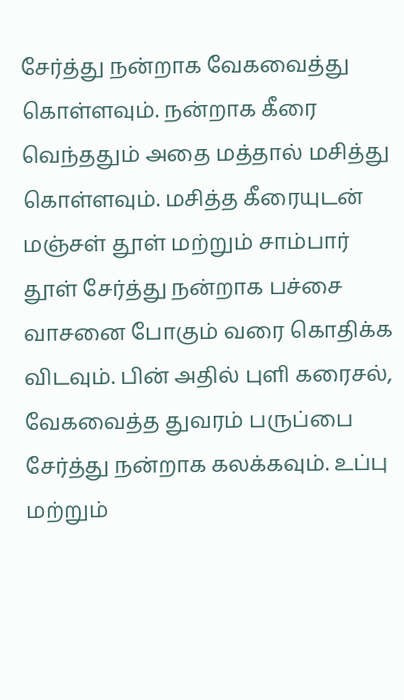சேர்த்து நன்றாக வேகவைத்து கொள்ளவும். நன்றாக கீரை வெந்ததும் அதை மத்தால் மசித்து கொள்ளவும். மசித்த கீரையுடன் மஞ்சள் தூள் மற்றும் சாம்பார் தூள் சேர்த்து நன்றாக பச்சை வாசனை போகும் வரை கொதிக்க விடவும். பின் அதில் புளி கரைசல், வேகவைத்த துவரம் பருப்பை சேர்த்து நன்றாக கலக்கவும். உப்பு மற்றும்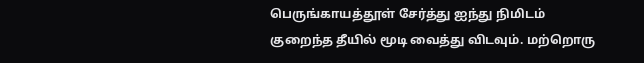பெருங்காயத்தூள் சேர்த்து ஐந்து நிமிடம் குறைந்த தீயில் மூடி வைத்து விடவும். மற்றொரு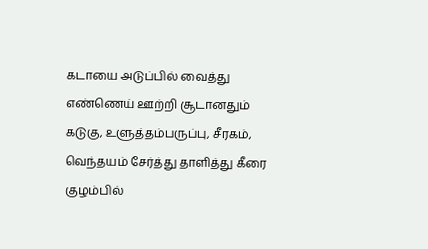கடாயை அடுப்பில் வைத்து எண்ணெய் ஊற்றி சூடானதும் கடுகு, உளுத்தம்பருப்பு, சீரகம், வெந்தயம் சேர்த்து தாளித்து கீரை குழம்பில்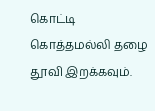கொட்டி கொத்தமல்லி தழை தூவி இறக்கவும்.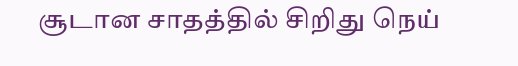சூடான சாதத்தில் சிறிது நெய்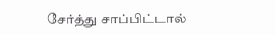சேர்த்து சாப்பிட்டால்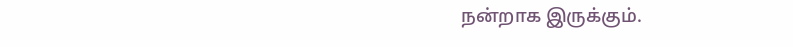நன்றாக இருக்கும்.